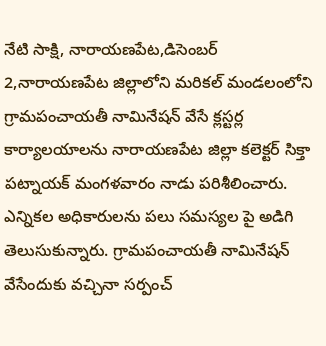నేటి సాక్షి, నారాయణపేట,డిసెంబర్ 2,నారాయణపేట జిల్లాలోని మరికల్ మండలంలోని గ్రామపంచాయతీ నామినేషన్ వేసే క్లస్టర్ల కార్యాలయాలను నారాయణపేట జిల్లా కలెక్టర్ సిక్తా పట్నాయక్ మంగళవారం నాడు పరిశీలించారు. ఎన్నికల అధికారులను పలు సమస్యల పై అడిగి తెలుసుకున్నారు. గ్రామపంచాయతీ నామినేషన్ వేసేందుకు వచ్చినా సర్పంచ్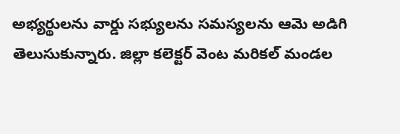అభ్యర్థులను వార్డు సభ్యులను సమస్యలను ఆమె అడిగి తెలుసుకున్నారు. జిల్లా కలెక్టర్ వెంట మరికల్ మండల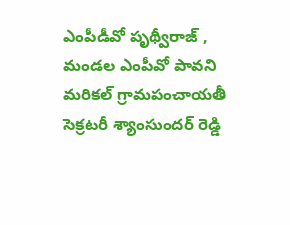ఎంపీడీవో పృథ్వీరాజ్ , మండల ఎంపీవో పావని మరికల్ గ్రామపంచాయతీ సెక్రటరీ శ్యాంసుందర్ రెడ్డి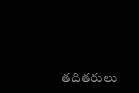తదితరులు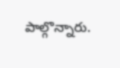పాల్గొన్నారు.